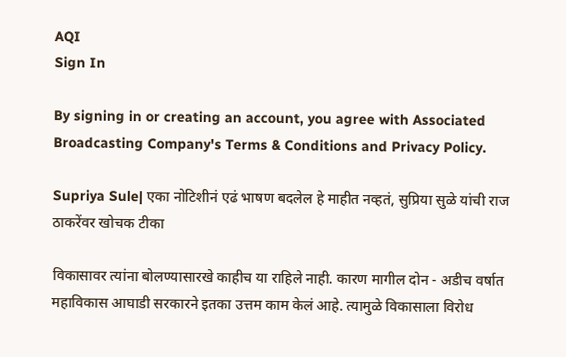AQI
Sign In

By signing in or creating an account, you agree with Associated Broadcasting Company's Terms & Conditions and Privacy Policy.

Supriya Sule| एका नोटिशीनं एढं भाषण बदलेल हे माहीत नव्हतं, सुप्रिया सुळे यांची राज ठाकरेंवर खोचक टीका

विकासावर त्यांना बोलण्यासारखे काहीच या राहिले नाही. कारण मागील दोन - अडीच वर्षात महाविकास आघाडी सरकारने इतका उत्तम काम केलं आहे. त्यामुळे विकासाला विरोध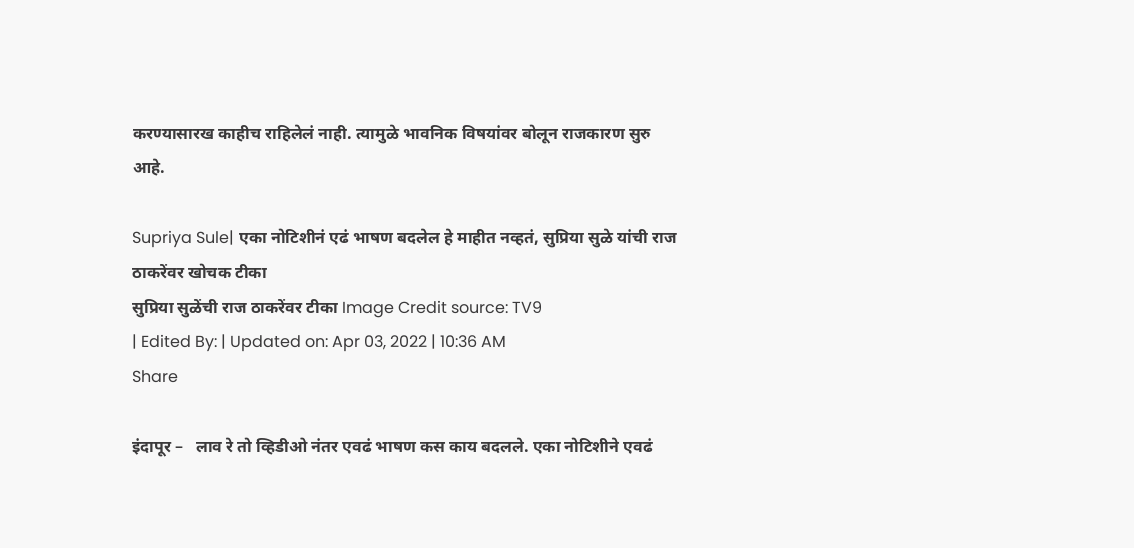करण्यासारख काहीच राहिलेलं नाही. त्यामुळे भावनिक विषयांवर बोलून राजकारण सुरु आहे.

Supriya Sule| एका नोटिशीनं एढं भाषण बदलेल हे माहीत नव्हतं, सुप्रिया सुळे यांची राज ठाकरेंवर खोचक टीका
सुप्रिया सुळेंची राज ठाकरेंवर टीका Image Credit source: TV9
| Edited By: | Updated on: Apr 03, 2022 | 10:36 AM
Share

इंदापूर –   लाव रे तो व्हिडीओ नंतर एवढं भाषण कस काय बदलले. एका नोटिशीने एवढं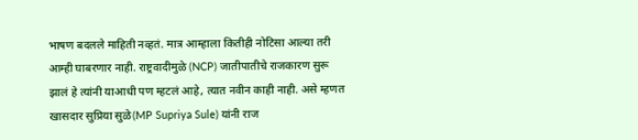भाषण बदलले माहिती नव्हतं. मात्र आम्हाला कितीही नोटिसा आल्या तरी आम्ही घाबरणार नाही. राष्ट्रवादीमुळे (NCP) जातीपातीचे राजकारण सुरू झालं हे त्यांनी याआधी पण म्हटलं आहे, त्यात नवीन काही नाही. असे म्हणत खासदार सुप्रिया सुळे(MP Supriya Sule) यांनी राज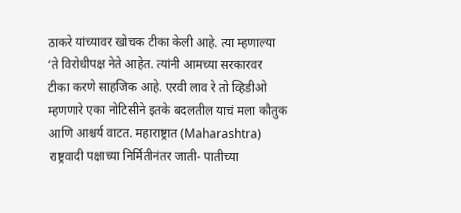ठाकरे यांच्यावर खोचक टीका केली आहे. त्या म्हणाल्या ‘ते विरोधीपक्ष नेते आहेत. त्यांनी आमच्या सरकारवर टीका करणे साहजिक आहे. एरवी लाव रे तो व्हिडीओ म्हणणारे एका नोटिसीने इतके बदलतील याचं मला कौतुक आणि आश्चर्य वाटत. महाराष्ट्रात (Maharashtra) राष्ट्रवादी पक्षाच्या निर्मितीनंतर जाती- पातीच्या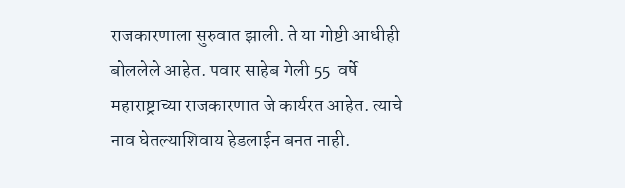राजकारणाला सुरुवात झाली. ते या गोष्टी आधीही बोललेले आहेत. पवार साहेब गेली 55  वर्षे महाराष्ट्राच्या राजकारणात जे कार्यरत आहेत. त्याचे नाव घेतल्याशिवाय हेडलाईन बनत नाही.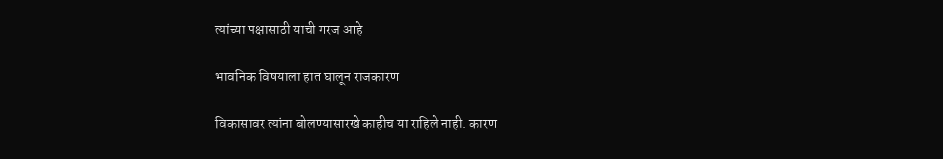त्यांच्या पक्षासाठी याची गरज आहे

भावनिक विषयाला हात घालून राजकारण

विकासावर त्यांना बोलण्यासारखे काहीच या राहिले नाही. कारण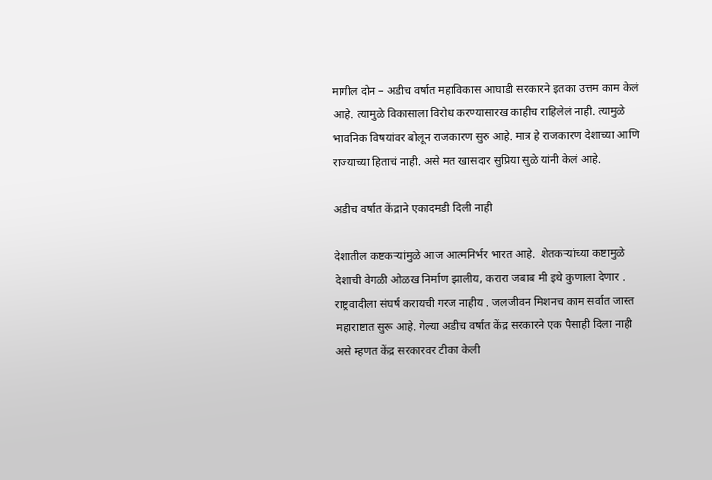मागील दोन – अडीच वर्षात महाविकास आघाडी सरकारने इतका उत्तम काम केलं आहे. त्यामुळे विकासाला विरोध करण्यासारख काहीच राहिलेलं नाही. त्यामुळे भावनिक विषयांवर बोलून राजकारण सुरु आहे. मात्र हे राजकारण देशाच्या आणि राज्याच्या हिताचं नाही. असे मत खासदार सुप्रिया सुळे यांनी केलं आहे.

अडीच वर्षात केंद्राने एकादमडी दिली नाही

देशातील कष्टकऱ्यांमुळे आज आत्मनिर्भर भारत आहे.  शेतकऱ्यांच्या कष्टामुळे देशाची वेगळी ओळख निर्माण झालीय, करारा जबाब मी इथे कुणाला देणार . राष्ट्रवादीला संघर्ष करायची गरज नाहीय . जलजीवन मिशनच काम सर्वात जास्त महाराष्टात सुरू आहे. गेल्या अडीच वर्षात केंद्र सरकारने एक पैसाही दिला नाही असे म्हणत केंद्र सरकारवर टीका केली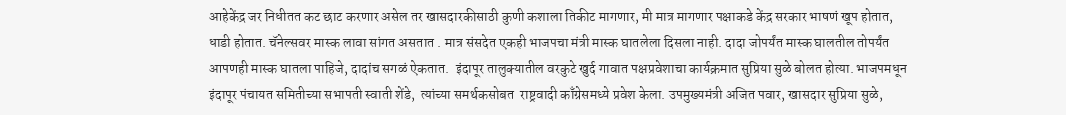आहेकेंद्र जर निधीतत कट छाट करणार असेल तर खासदारकीसाठी कुणी कशाला तिकीट मागणार, मी मात्र मागणार पक्षाकडे केंद्र सरकार भाषणं खूप होतात, धाडी होतात. चॅनेल्सवर मास्क लावा सांगत असतात . मात्र संसदेत एकही भाजपचा मंत्री मास्क घातलेला दिसला नाही. दादा जोपर्यंत मास्क घालतील तोपर्यंत आपणही मास्क घातला पाहिजे, दादांच सगळं ऐकतात.  इंदापूर तालुक्यातील वरकुटे खुर्द गावात पक्षप्रवेशाचा कार्यक्रमात सुप्रिया सुळे बोलत होत्या. भाजपमधून इंदापूर पंचायत समितीच्या सभापती स्वाती शेंडे,  त्यांच्या समर्थकसोबत  राष्ट्रवादी काँग्रेसमध्ये प्रवेश केला. उपमुख्यमंत्री अजित पवार, खासदार सुप्रिया सुळे,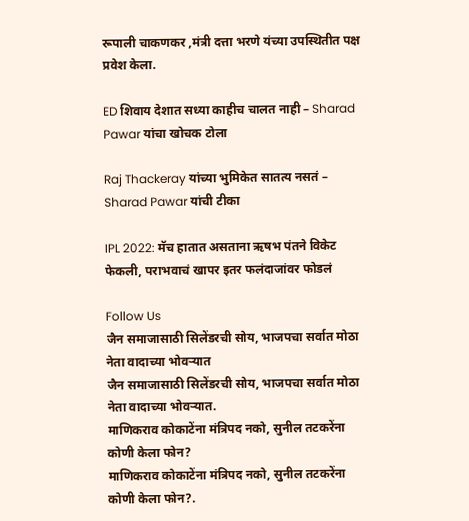रूपाली चाकणकर ,मंत्री दत्ता भरणे यंच्या उपस्थितीत पक्ष प्रवेश केला.

ED शिवाय देशात सध्या काहीच चालत नाही – Sharad Pawar यांचा खोचक टोला

Raj Thackeray यांच्या भुमिकेत सातत्य नसतं – Sharad Pawar यांची टीका

IPL 2022: मॅच हातात असताना ऋषभ पंतने विकेट फेकली, पराभवाचं खापर इतर फलंदाजांवर फोडलं

Follow Us
जैन समाजासाठी सिलेंडरची सोय, भाजपचा सर्वात मोठा नेता वादाच्या भोवऱ्यात
जैन समाजासाठी सिलेंडरची सोय, भाजपचा सर्वात मोठा नेता वादाच्या भोवऱ्यात.
माणिकराव कोकाटेंना मंत्रिपद नको, सुनील तटकरेंना कोणी केला फोन?
माणिकराव कोकाटेंना मंत्रिपद नको, सुनील तटकरेंना कोणी केला फोन?.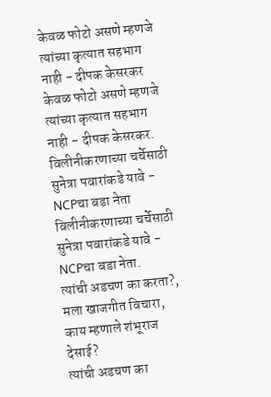केवळ फोटो असणे म्हणजे त्यांच्या कृत्यात सहभाग नाही - दीपक केसरकर
केवळ फोटो असणे म्हणजे त्यांच्या कृत्यात सहभाग नाही - दीपक केसरकर.
विलीनीकरणाच्या चर्चेसाठी सुनेत्रा पवारांकडे यावे - NCPचा बडा नेता
विलीनीकरणाच्या चर्चेसाठी सुनेत्रा पवारांकडे यावे - NCPचा बडा नेता.
त्यांची अडचण का करता?, मला खाजगीत विचारा, काय म्हणाले शंभूराज देसाई?
त्यांची अडचण का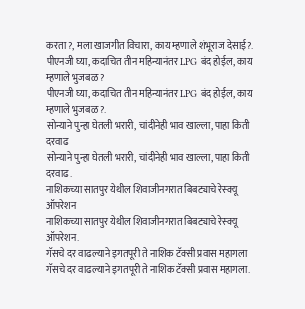करता?, मला खाजगीत विचारा, काय म्हणाले शंभूराज देसाई?.
पीएनजी घ्या, कदाचित तीन महिन्यानंतर LPG बंद होईल, काय म्हणाले भुजबळ ?
पीएनजी घ्या, कदाचित तीन महिन्यानंतर LPG बंद होईल, काय म्हणाले भुजबळ ?.
सोन्याने पुन्हा घेतली भरारी, चांदीनेही भाव खाल्ला, पाहा किती दरवाढ
सोन्याने पुन्हा घेतली भरारी, चांदीनेही भाव खाल्ला, पाहा किती दरवाढ.
नाशिकच्या सातपुर येथील शिवाजीनगरात बिबट्याचे रेस्क्यू ऑपरेशन
नाशिकच्या सातपुर येथील शिवाजीनगरात बिबट्याचे रेस्क्यू ऑपरेशन.
गॅसचे दर वाढल्याने इगतपूरी ते नाशिक टॅक्सी प्रवास महागला
गॅसचे दर वाढल्याने इगतपूरी ते नाशिक टॅक्सी प्रवास महागला.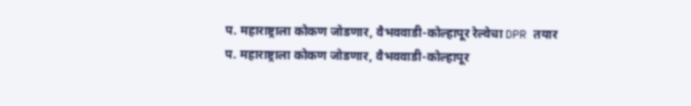प. महाराष्ट्राला कोकण जोडणार, वैभववाडी-कोल्हापूर रेल्वेचा DPR तयार
प. महाराष्ट्राला कोकण जोडणार, वैभववाडी-कोल्हापूर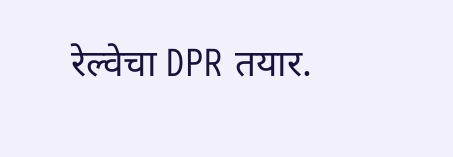रेल्वेचा DPR तयार.